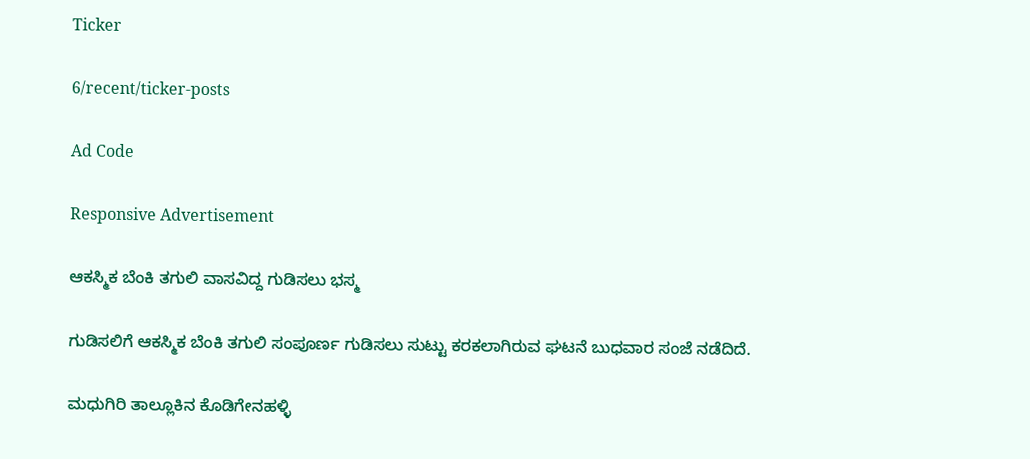Ticker

6/recent/ticker-posts

Ad Code

Responsive Advertisement

ಆಕಸ್ಮಿಕ ಬೆಂಕಿ ತಗುಲಿ ವಾಸವಿದ್ದ ಗುಡಿಸಲು ಭಸ್ಮ

ಗುಡಿಸಲಿಗೆ ಆಕಸ್ಮಿಕ ಬೆಂಕಿ ತಗುಲಿ ಸಂಪೂರ್ಣ ಗುಡಿಸಲು ಸುಟ್ಟು ಕರಕಲಾಗಿರುವ ಘಟನೆ ಬುಧವಾರ ಸಂಜೆ ನಡೆದಿದೆ.

ಮಧುಗಿರಿ ತಾಲ್ಲೂಕಿನ ಕೊಡಿಗೇನಹಳ್ಳಿ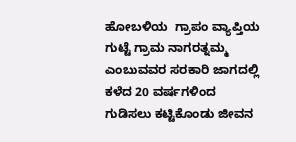ಹೋಬಳಿಯ  ಗ್ರಾಪಂ ವ್ಯಾಪ್ತಿಯ ಗುಟ್ಟೆ ಗ್ರಾಮ ನಾಗರತ್ನಮ್ಮ ಎಂಬುವವರ ಸರಕಾರಿ ಜಾಗದಲ್ಲಿ ಕಳೆದ 20 ವರ್ಷಗಳಿಂದ ಗುಡಿಸಲು ಕಟ್ಟಿಕೊಂಡು ಜೀವನ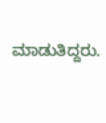ಮಾಡುತಿದ್ದರು.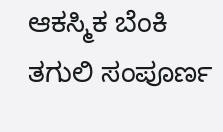ಆಕಸ್ಮಿಕ ಬೆಂಕಿ ತಗುಲಿ ಸಂಪೂರ್ಣ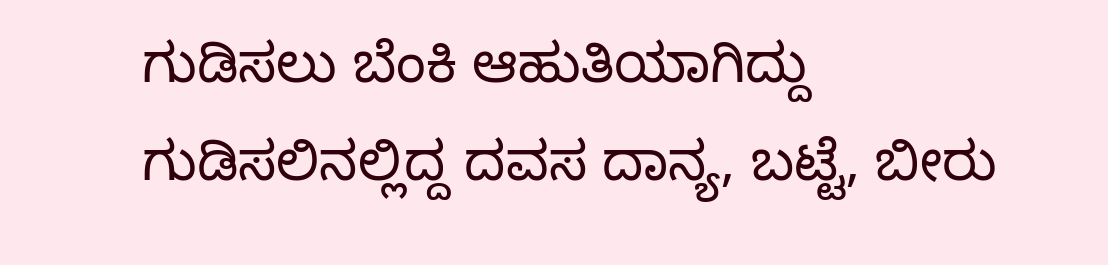ಗುಡಿಸಲು ಬೆಂಕಿ ಆಹುತಿಯಾಗಿದ್ದು ಗುಡಿಸಲಿನಲ್ಲಿದ್ದ ದವಸ ದಾನ್ಯ, ಬಟ್ಟೆ, ಬೀರು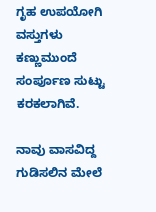ಗೃಹ ಉಪಯೋಗಿ ವಸ್ತುಗಳು ಕಣ್ಣುಮುಂದೆ ಸಂರ್ಪೂಣ ಸುಟ್ಟು ಕರಕಲಾಗಿವೆ.

ನಾವು ವಾಸವಿದ್ದ ಗುಡಿಸಲಿನ ಮೇಲೆ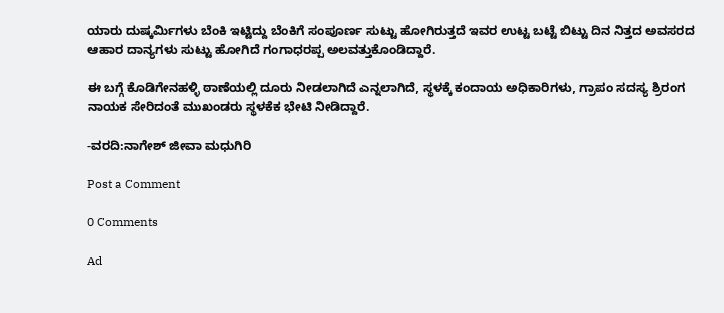ಯಾರು ದುಷ್ಕರ್ಮಿಗಳು ಬೆಂಕಿ ಇಟ್ಟಿದ್ದು ಬೆಂಕಿಗೆ ಸಂಪೂರ್ಣ ಸುಟ್ಟು ಹೋಗಿರುತ್ತದೆ ಇವರ ಉಟ್ಟ ಬಟ್ಟೆ ಬಿಟ್ಟು ದಿನ ನಿತ್ತದ ಅವಸರದ ಆಹಾರ ದಾನ್ಯಗಳು ಸುಟ್ಟು ಹೋಗಿದೆ ಗಂಗಾಧರಪ್ಪ ಅಲವತ್ತುಕೊಂಡಿದ್ದಾರೆ.

ಈ ಬಗ್ಗೆ ಕೊಡಿಗೇನಹಳ್ಳಿ ಠಾಣೆಯಲ್ಲಿ ದೂರು ನೀಡಲಾಗಿದೆ ಎನ್ನಲಾಗಿದೆ, ಸ್ಥಳಕ್ಕೆ ಕಂದಾಯ ಅಧಿಕಾರಿಗಳು, ಗ್ರಾಪಂ ಸದಸ್ಯ ಶ್ರಿರಂಗ ನಾಯಕ ಸೇರಿದಂತೆ ಮುಖಂಡರು ಸ್ಥಳಕೆಕ ಭೇಟಿ ನೀಡಿದ್ದಾರೆ.

-ವರದಿ:ನಾಗೇಶ್ ಜೀವಾ ಮಧುಗಿರಿ

Post a Comment

0 Comments

Ad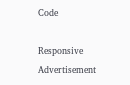Code

Responsive Advertisement